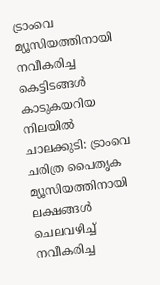ട്രാംവെ മ്യൂസിയത്തിനായി നവീകരിച്ച കെട്ടിടങ്ങൾ കാടുകയറിയ നിലയിൽ
ചാലക്കുടി: ട്രാംവെ ചരിത്ര പൈതൃക മ്യൂസിയത്തിനായി ലക്ഷങ്ങൾ ചെലവഴിച്ച് നവീകരിച്ച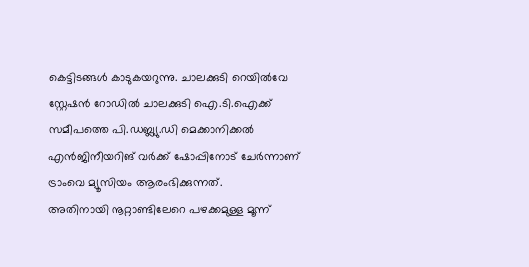കെട്ടിടങ്ങൾ കാടുകയറുന്നു. ചാലക്കുടി റെയിൽവേ സ്റ്റേഷൻ റോഡിൽ ചാലക്കുടി ഐ.ടി.ഐക്ക് സമീപത്തെ പി.ഡബ്ല്യു.ഡി മെക്കാനിക്കൽ എൻജിനീയറിങ് വർക്ക് ഷോപ്പിനോട് ചേർന്നാണ് ട്രാംവെ മ്യൂസിയം ആരംഭിക്കുന്നത്.
അതിനായി നൂറ്റാണ്ടിലേറെ പഴക്കമുള്ള മൂന്ന്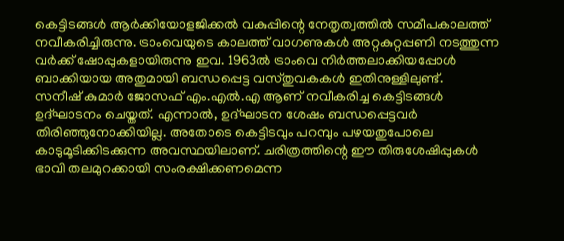കെട്ടിടങ്ങൾ ആർക്കിയോളജിക്കൽ വകുപ്പിന്റെ നേതൃത്വത്തിൽ സമീപകാലത്ത് നവീകരിച്ചിരുന്നു. ട്രാംവെയുടെ കാലത്ത് വാഗണുകൾ അറ്റകുറ്റപ്പണി നടത്തുന്ന വർക്ക് ഷോപ്പുകളായിരുന്നു ഇവ. 1963ൽ ട്രാംവെ നിർത്തലാക്കിയപ്പോൾ ബാക്കിയായ അതുമായി ബന്ധപ്പെട്ട വസ്തുവകകൾ ഇതിനുള്ളിലുണ്ട്.
സനീഷ് കുമാർ ജോസഫ് എം.എൽ.എ ആണ് നവീകരിച്ച കെട്ടിടങ്ങൾ ഉദ്ഘാടനം ചെയ്തത്. എന്നാൽ, ഉദ്ഘാടന ശേഷം ബന്ധപ്പെട്ടവർ തിരിഞ്ഞുനോക്കിയില്ല. അതോടെ കെട്ടിടവും പറമ്പും പഴയതുപോലെ കാടുമൂടിക്കിടക്കുന്ന അവസ്ഥയിലാണ്. ചരിത്രത്തിന്റെ ഈ തിരുശേഷിപ്പുകൾ ഭാവി തലമുറക്കായി സംരക്ഷിക്കണമെന്ന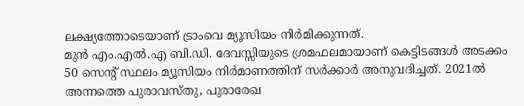ലക്ഷ്യത്തോടെയാണ് ട്രാംവെ മ്യൂസിയം നിർമിക്കുന്നത്.
മുൻ എം.എൽ.എ ബി.ഡി. ദേവസ്സിയുടെ ശ്രമഫലമായാണ് കെട്ടിടങ്ങൾ അടക്കം 50 സെന്റ് സ്ഥലം മ്യൂസിയം നിർമാണത്തിന് സർക്കാർ അനുവദിച്ചത്. 2021ൽ അന്നത്തെ പുരാവസ്തു, പുരാരേഖ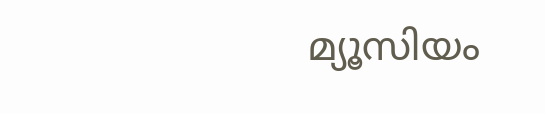മ്യൂസിയം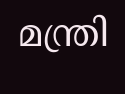മന്ത്രി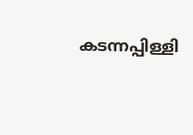കടന്നപ്പിള്ളി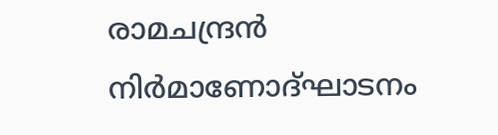രാമചന്ദ്രൻ നിർമാണോദ്ഘാടനം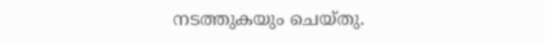നടത്തുകയും ചെയ്തു.